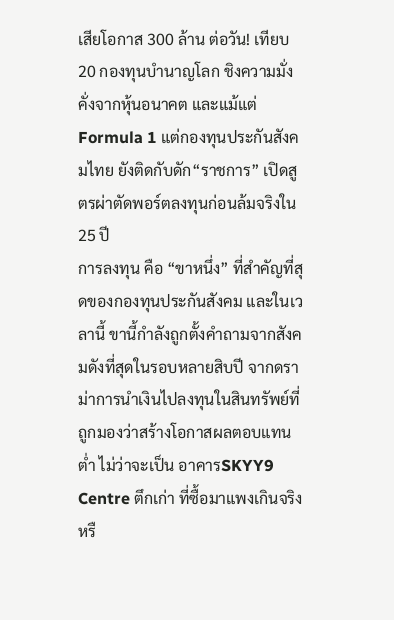เสียโอกาส 300 ล้าน ต่อวัน! เทียบ 20 กองทุนบำนาญโลก ชิงความมั่งคั่งจากหุ้นอนาคต และแม้แต่ Formula 1 แต่กองทุนประกันสังคมไทย ยังติดกับดัก“ราชการ” เปิดสูตรผ่าตัดพอร์ตลงทุนก่อนล้มจริงใน 25 ปี
การลงทุน คือ “ขาหนึ่ง” ที่สำคัญที่สุดของกองทุนประกันสังคม และในเวลานี้ ขานี้กำลังถูกตั้งคำถามจากสังคมดังที่สุดในรอบหลายสิบปี จากดราม่าการนำเงินไปลงทุนในสินทรัพย์ที่ถูกมองว่าสร้างโอกาสผลตอบแทนต่ำ ไม่ว่าจะเป็น อาคารSKYY9 Centre ตึกเก่า ที่ซื้อมาแพงเกินจริง หรื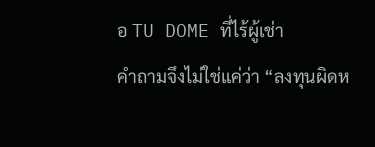อ TU DOME ที่ไร้ผู้เช่า
คำถามจึงไม่ใช่แค่ว่า “ลงทุนผิดห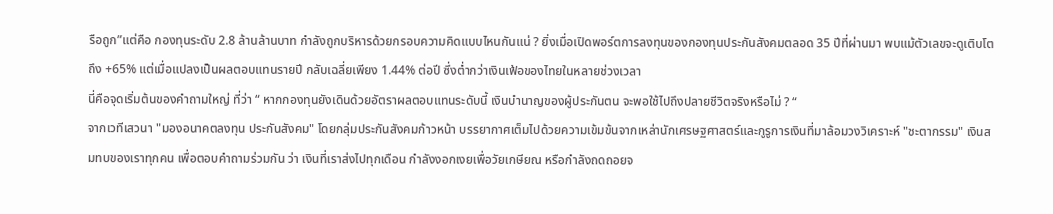รือถูก”แต่คือ กองทุนระดับ 2.8 ล้านล้านบาท กำลังถูกบริหารด้วยกรอบความคิดแบบไหนกันแน่ ? ยิ่งเมื่อเปิดพอร์ตการลงทุนของกองทุนประกันสังคมตลอด 35 ปีที่ผ่านมา พบแม้ตัวเลขจะดูเติบโตถึง +65% แต่เมื่อแปลงเป็นผลตอบแทนรายปี กลับเฉลี่ยเพียง 1.44% ต่อปี ซึ่งต่ำกว่าเงินเฟ้อของไทยในหลายช่วงเวลา
นี่คือจุดเริ่มต้นของคำถามใหญ่ ที่ว่า “ หากกองทุนยังเดินด้วยอัตราผลตอบแทนระดับนี้ เงินบำนาญของผู้ประกันตน จะพอใช้ไปถึงปลายชีวิตจริงหรือไม่ ? “
จากเวทีเสวนา "มองอนาคตลงทุน ประกันสังคม" โดยกลุ่มประกันสังคมก้าวหน้า บรรยากาศเต็มไปด้วยความเข้มข้นจากเหล่านักเศรษฐศาสตร์และกูรูการเงินที่มาล้อมวงวิเคราะห์ "ชะตากรรม" เงินสมทบของเราทุกคน เพื่อตอบคำถามร่วมกัน ว่า เงินที่เราส่งไปทุกเดือน กำลังงอกเงยเพื่อวัยเกษียณ หรือกำลังถดถอยจ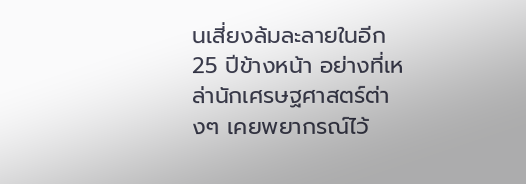นเสี่ยงล้มละลายในอีก 25 ปีข้างหน้า อย่างที่เหล่านักเศรษฐศาสตร์ต่างๆ เคยพยากรณ์ไว้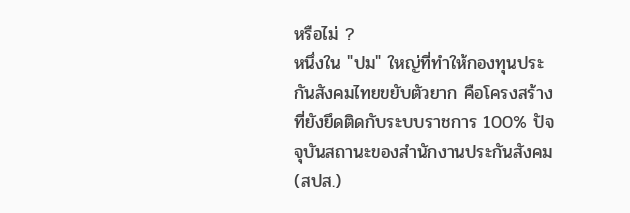หรือไม่ ?
หนึ่งใน "ปม" ใหญ่ที่ทำให้กองทุนประกันสังคมไทยขยับตัวยาก คือโครงสร้างที่ยังยึดติดกับระบบราชการ 100% ปัจจุบันสถานะของสำนักงานประกันสังคม (สปส.)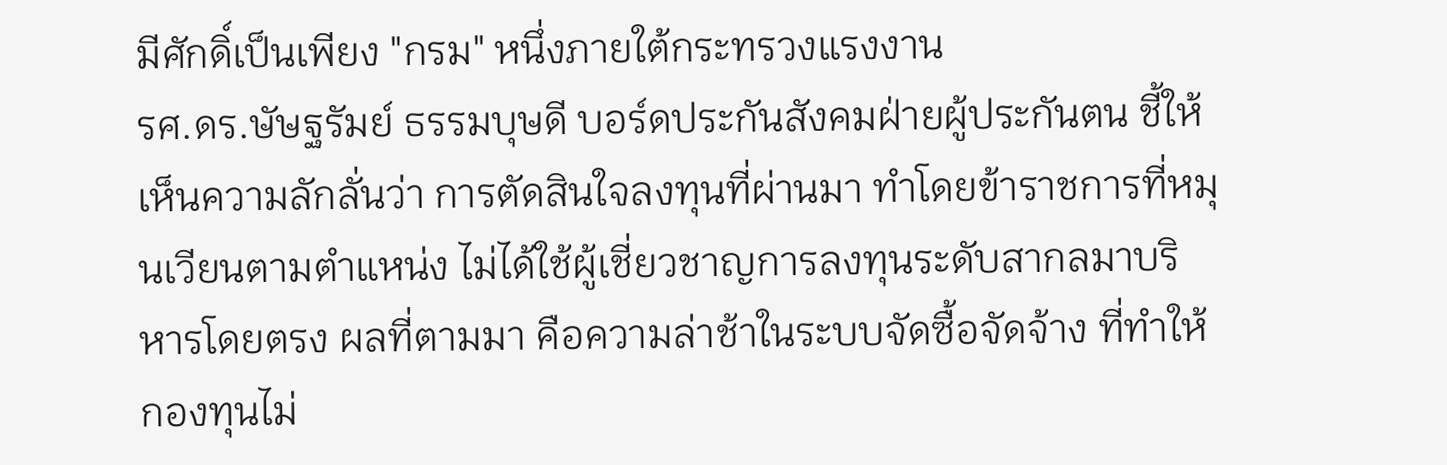มีศักดิ์เป็นเพียง "กรม" หนึ่งภายใต้กระทรวงแรงงาน
รศ.ดร.ษัษฐรัมย์ ธรรมบุษดี บอร์ดประกันสังคมฝ่ายผู้ประกันตน ชี้ให้เห็นความลักลั่นว่า การตัดสินใจลงทุนที่ผ่านมา ทำโดยข้าราชการที่หมุนเวียนตามตำแหน่ง ไม่ได้ใช้ผู้เชี่ยวชาญการลงทุนระดับสากลมาบริหารโดยตรง ผลที่ตามมา คือความล่าช้าในระบบจัดซื้อจัดจ้าง ที่ทำให้กองทุนไม่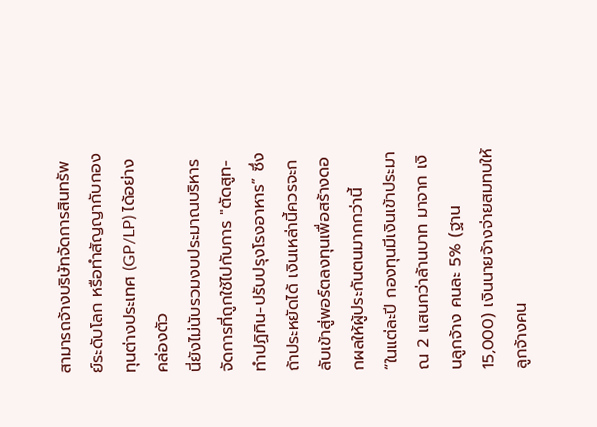สามารถจ้างบริษัทจัดการสินทรัพย์ระดับโลก หรือทำสัญญากับกองทุนต่างประเทศ (GP/LP) ได้อย่างคล่องตัว
นี่ยังไม่นับรวมงบประมาณบริหารจัดการที่ถูกใช้ไปกับการ "ตัดสูท-ทำปฏิทิน-ปรับปรุงโรงอาหาร” ซึ่งถ้าประหยัดได้ เงินเหล่านี้ควรจะกลับเข้าสู่พอร์ตลงทุนเพื่อสร้างดอกผลให้ผู้ประกันตนมากกว่านี้
“ในแต่ละปี กองทุนมีเงินเข้าประมาณ 2 แสนกว่าล้านบาท มาจาก เงินลูกจ้าง คนละ 5% (ฐาน 15,000) เงินนายจ้างจ่ายสมทบให้ลูกจ้างคน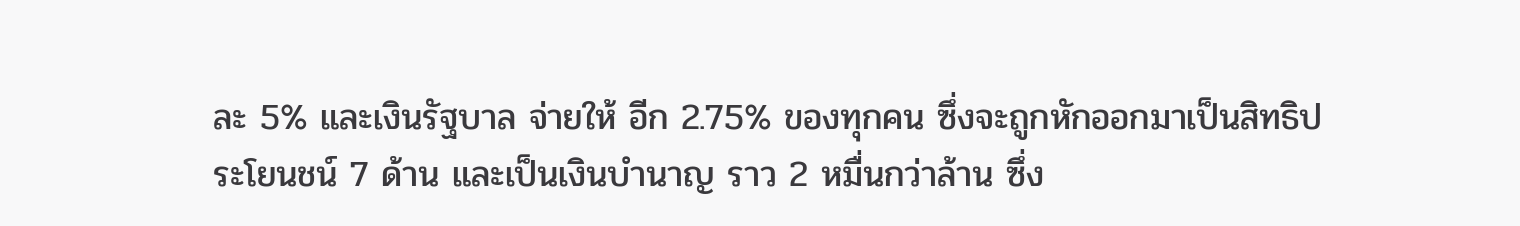ละ 5% และเงินรัฐบาล จ่ายให้ อีก 2.75% ของทุกคน ซึ่งจะถูกหักออกมาเป็นสิทธิประโยนชน์ 7 ด้าน และเป็นเงินบำนาญ ราว 2 หมื่นกว่าล้าน ซึ่ง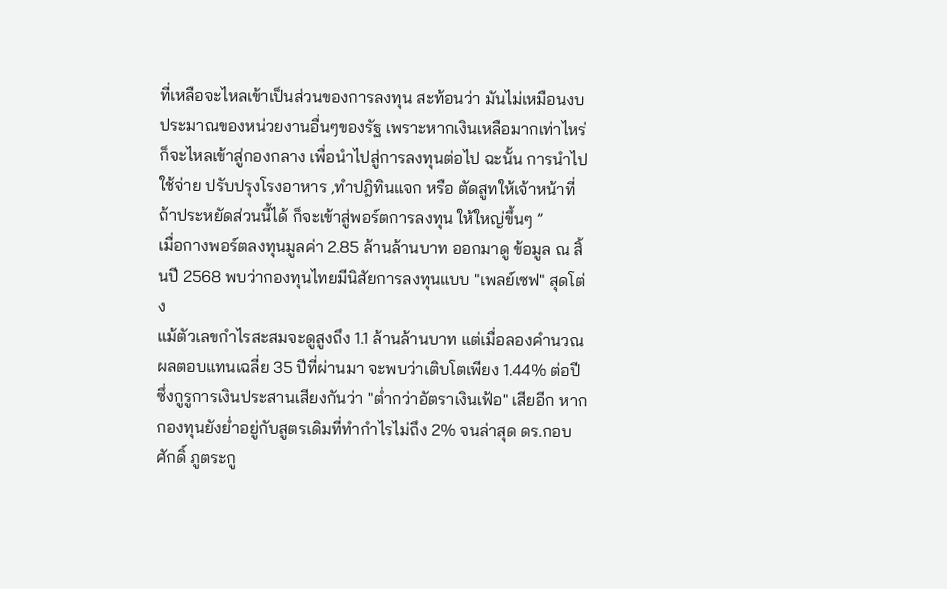ที่เหลือจะไหลเข้าเป็นส่วนของการลงทุน สะท้อนว่า มันไม่เหมือนงบประมาณของหน่วยงานอื่นๆของรัฐ เพราะหากเงินเหลือมากเท่าไหร่ ก็จะไหลเข้าสู่กองกลาง เพื่อนำไปสู่การลงทุนต่อไป ฉะนั้น การนำไปใช้จ่าย ปรับปรุงโรงอาหาร ,ทำปฎิทินแจก หรือ ตัดสูทให้เจ้าหน้าที่ ถ้าประหยัดส่วนนี้ได้ ก็จะเข้าสู่พอร์ตการลงทุน ให้ใหญ่ขึ้นๆ ”
เมื่อกางพอร์ตลงทุนมูลค่า 2.85 ล้านล้านบาท ออกมาดู ข้อมูล ณ สิ้นปี 2568 พบว่ากองทุนไทยมีนิสัยการลงทุนแบบ "เพลย์เซฟ" สุดโต่ง
แม้ตัวเลขกำไรสะสมจะดูสูงถึง 1.1 ล้านล้านบาท แต่เมื่อลองคำนวณผลตอบแทนเฉลี่ย 35 ปีที่ผ่านมา จะพบว่าเติบโตเพียง 1.44% ต่อปี
ซึ่งกูรูการเงินประสานเสียงกันว่า "ต่ำกว่าอัตราเงินเฟ้อ" เสียอีก หากกองทุนยังย่ำอยู่กับสูตรเดิมที่ทำกำไรไม่ถึง 2% จนล่าสุด ดร.กอบศักดิ์ ภูตระกู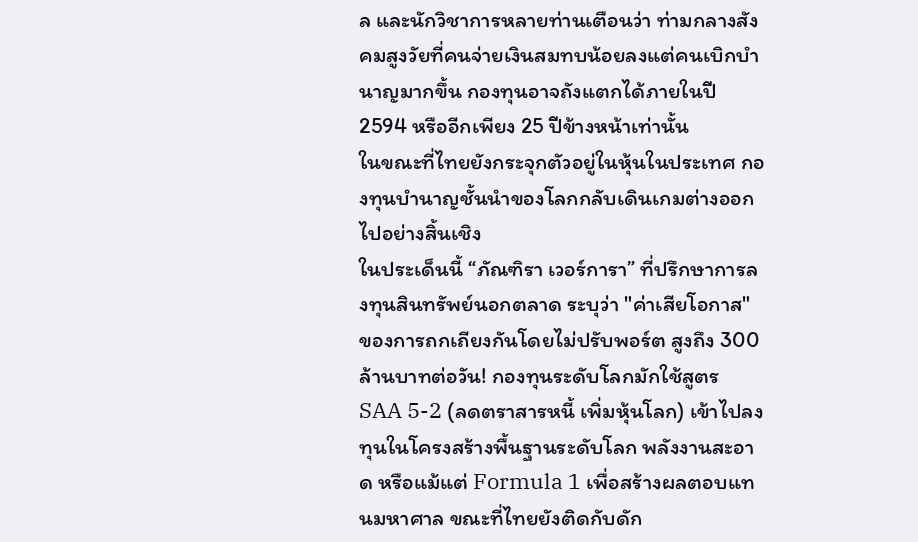ล และนักวิชาการหลายท่านเตือนว่า ท่ามกลางสังคมสูงวัยที่คนจ่ายเงินสมทบน้อยลงแต่คนเบิกบำนาญมากขึ้น กองทุนอาจถังแตกได้ภายในปี 2594 หรืออีกเพียง 25 ปีข้างหน้าเท่านั้น
ในขณะที่ไทยยังกระจุกตัวอยู่ในหุ้นในประเทศ กองทุนบำนาญชั้นนำของโลกกลับเดินเกมต่างออกไปอย่างสิ้นเชิง
ในประเด็นนี้ “ภัณฑิรา เวอร์การา” ที่ปรึกษาการลงทุนสินทรัพย์นอกตลาด ระบุว่า "ค่าเสียโอกาส" ของการถกเถียงกันโดยไม่ปรับพอร์ต สูงถึง 300 ล้านบาทต่อวัน! กองทุนระดับโลกมักใช้สูตร SAA 5-2 (ลดตราสารหนี้ เพิ่มหุ้นโลก) เข้าไปลงทุนในโครงสร้างพื้นฐานระดับโลก พลังงานสะอาด หรือแม้แต่ Formula 1 เพื่อสร้างผลตอบแทนมหาศาล ขณะที่ไทยยังติดกับดัก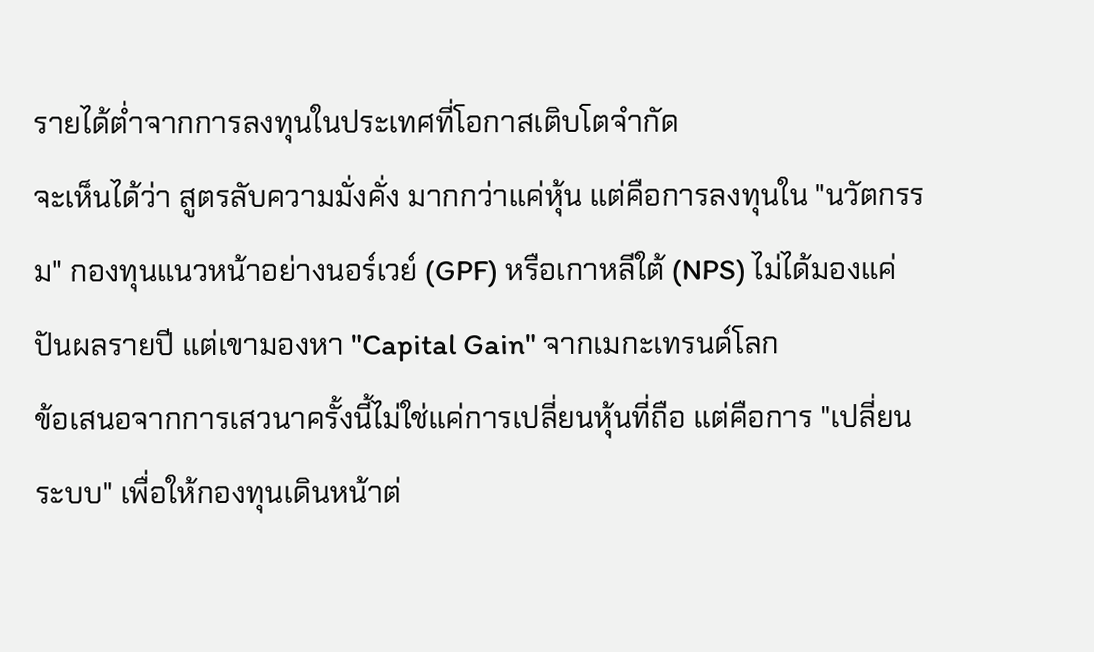รายได้ต่ำจากการลงทุนในประเทศที่โอกาสเติบโตจำกัด
จะเห็นได้ว่า สูตรลับความมั่งคั่ง มากกว่าแค่หุ้น แต่คือการลงทุนใน "นวัตกรรม" กองทุนแนวหน้าอย่างนอร์เวย์ (GPF) หรือเกาหลีใต้ (NPS) ไม่ได้มองแค่ปันผลรายปี แต่เขามองหา "Capital Gain" จากเมกะเทรนด์โลก
ข้อเสนอจากการเสวนาครั้งนี้ไม่ใช่แค่การเปลี่ยนหุ้นที่ถือ แต่คือการ "เปลี่ยนระบบ" เพื่อให้กองทุนเดินหน้าต่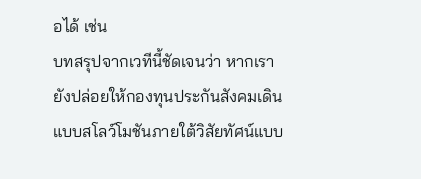อได้ เช่น
บทสรุปจากเวทีนี้ชัดเจนว่า หากเรายังปล่อยให้กองทุนประกันสังคมเดินแบบสโลว์โมชันภายใต้วิสัยทัศน์แบบ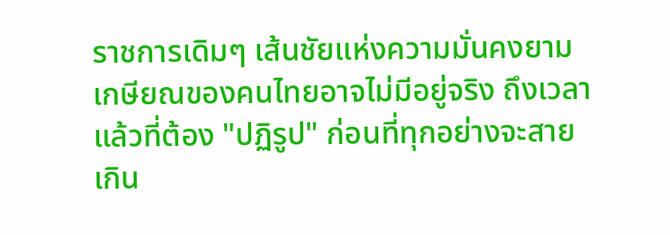ราชการเดิมๆ เส้นชัยแห่งความมั่นคงยามเกษียณของคนไทยอาจไม่มีอยู่จริง ถึงเวลาแล้วที่ต้อง "ปฏิรูป" ก่อนที่ทุกอย่างจะสายเกิน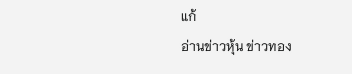แก้
อ่านข่าวหุ้น ข่าวทอง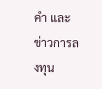คำ และ ข่าวการลงทุน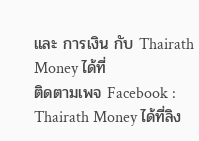และ การเงิน กับ Thairath Money ได้ที่
ติดตามเพจ Facebook : Thairath Money ได้ที่ลิง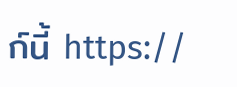ก์นี้ https://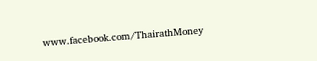www.facebook.com/ThairathMoney